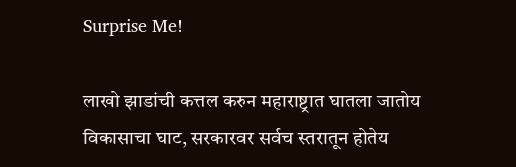Surprise Me!

लाखो झाडांची कत्तल करुन महाराष्ट्रात घातला जातोय विकासाचा घाट, सरकारवर सर्वच स्तरातून होतेय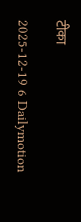टीका

2025-12-19 6 Dailymotion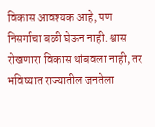विकास आवश्यक आहे, पण निसर्गाचा बळी घेऊन नाही. श्वास रोखणारा विकास थांबवला नाही, तर भविष्यात राज्यातील जनतेला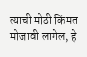त्याची मोठी किंमत मोजावी लागेल, हे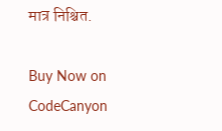मात्र निश्चित.

Buy Now on CodeCanyon